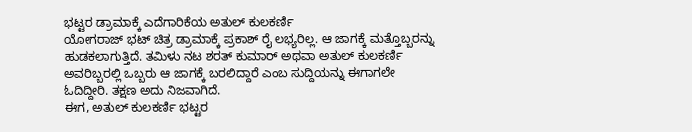ಭಟ್ಟರ ಡ್ರಾಮಾಕ್ಕೆ ಎದೆಗಾರಿಕೆಯ ಅತುಲ್ ಕುಲಕರ್ಣಿ
ಯೋಗರಾಜ್ ಭಟ್ ಚಿತ್ರ ಡ್ರಾಮಾಕ್ಕೆ ಪ್ರಕಾಶ್ ರೈ ಲಭ್ಯರಿಲ್ಲ. ಆ ಜಾಗಕ್ಕೆ ಮತ್ತೊಬ್ಬರನ್ನು ಹುಡಕಲಾಗುತ್ತಿದೆ. ತಮಿಳು ನಟ ಶರತ್ ಕುಮಾರ್ ಅಥವಾ ಅತುಲ್ ಕುಲಕರ್ಣಿ ಅವರಿಬ್ಬರಲ್ಲಿ ಒಬ್ಬರು ಆ ಜಾಗಕ್ಕೆ ಬರಲಿದ್ದಾರೆ ಎಂಬ ಸುದ್ದಿಯನ್ನು ಈಗಾಗಲೇ ಓದಿದ್ದೀರಿ. ತಕ್ಷಣ ಅದು ನಿಜವಾಗಿದೆ.
ಈಗ, ಅತುಲ್ ಕುಲಕರ್ಣಿ ಭಟ್ಟರ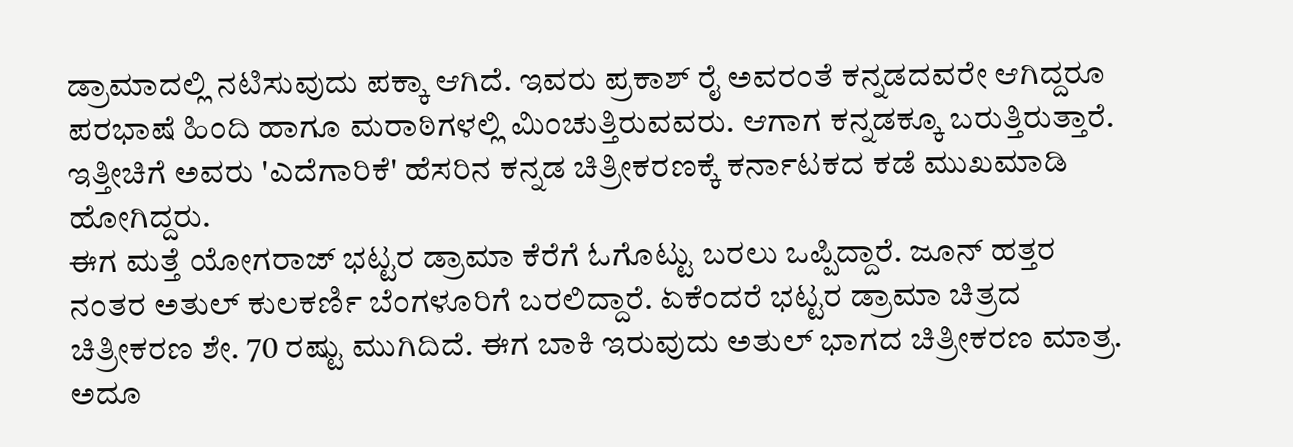ಡ್ರಾಮಾದಲ್ಲಿ ನಟಿಸುವುದು ಪಕ್ಕಾ ಆಗಿದೆ. ಇವರು ಪ್ರಕಾಶ್ ರೈ ಅವರಂತೆ ಕನ್ನಡದವರೇ ಆಗಿದ್ದರೂ ಪರಭಾಷೆ ಹಿಂದಿ ಹಾಗೂ ಮರಾಠಿಗಳಲ್ಲಿ ಮಿಂಚುತ್ತಿರುವವರು. ಆಗಾಗ ಕನ್ನಡಕ್ಕೂ ಬರುತ್ತಿರುತ್ತಾರೆ. ಇತ್ತೀಚಿಗೆ ಅವರು 'ಎದೆಗಾರಿಕೆ' ಹೆಸರಿನ ಕನ್ನಡ ಚಿತ್ರೀಕರಣಕ್ಕೆ ಕರ್ನಾಟಕದ ಕಡೆ ಮುಖಮಾಡಿ ಹೋಗಿದ್ದರು.
ಈಗ ಮತ್ತೆ ಯೋಗರಾಜ್ ಭಟ್ಟರ ಡ್ರಾಮಾ ಕೆರೆಗೆ ಓಗೊಟ್ಟು ಬರಲು ಒಪ್ಪಿದ್ದಾರೆ. ಜೂನ್ ಹತ್ತರ ನಂತರ ಅತುಲ್ ಕುಲಕರ್ಣಿ ಬೆಂಗಳೂರಿಗೆ ಬರಲಿದ್ದಾರೆ. ಏಕೆಂದರೆ ಭಟ್ಟರ ಡ್ರಾಮಾ ಚಿತ್ರದ ಚಿತ್ರೀಕರಣ ಶೇ. 70 ರಷ್ಟು ಮುಗಿದಿದೆ. ಈಗ ಬಾಕಿ ಇರುವುದು ಅತುಲ್ ಭಾಗದ ಚಿತ್ರೀಕರಣ ಮಾತ್ರ.
ಅದೂ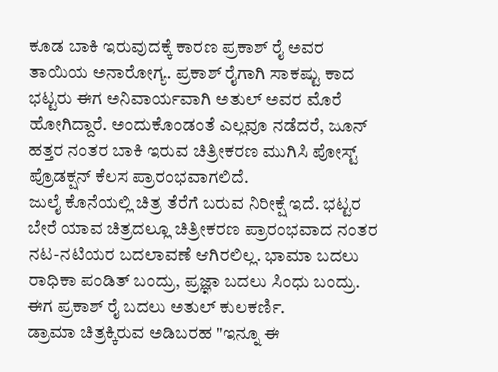ಕೂಡ ಬಾಕಿ ಇರುವುದಕ್ಕೆ ಕಾರಣ ಪ್ರಕಾಶ್ ರೈ ಅವರ ತಾಯಿಯ ಅನಾರೋಗ್ಯ. ಪ್ರಕಾಶ್ ರೈಗಾಗಿ ಸಾಕಷ್ಟು ಕಾದ ಭಟ್ಟರು ಈಗ ಅನಿವಾರ್ಯವಾಗಿ ಅತುಲ್ ಅವರ ಮೊರೆ ಹೋಗಿದ್ದಾರೆ. ಅಂದುಕೊಂಡಂತೆ ಎಲ್ಲವೂ ನಡೆದರೆ, ಜೂನ್ ಹತ್ತರ ನಂತರ ಬಾಕಿ ಇರುವ ಚಿತ್ರೀಕರಣ ಮುಗಿಸಿ ಪೋಸ್ಟ್ ಪ್ರೊಡಕ್ಷನ್ ಕೆಲಸ ಪ್ರಾರಂಭವಾಗಲಿದೆ.
ಜುಲೈ ಕೊನೆಯಲ್ಲಿ ಚಿತ್ರ ತೆರೆಗೆ ಬರುವ ನಿರೀಕ್ಷೆ ಇದೆ. ಭಟ್ಟರ ಬೇರೆ ಯಾವ ಚಿತ್ರದಲ್ಲೂ ಚಿತ್ರೀಕರಣ ಪ್ರಾರಂಭವಾದ ನಂತರ ನಟ-ನಟಿಯರ ಬದಲಾವಣೆ ಆಗಿರಲಿಲ್ಲ. ಭಾಮಾ ಬದಲು ರಾಧಿಕಾ ಪಂಡಿತ್ ಬಂದ್ರು, ಪ್ರಜ್ಞಾ ಬದಲು ಸಿಂಧು ಬಂದ್ರು. ಈಗ ಪ್ರಕಾಶ್ ರೈ ಬದಲು ಅತುಲ್ ಕುಲಕರ್ಣಿ.
ಡ್ರಾಮಾ ಚಿತ್ರಕ್ಕಿರುವ ಅಡಿಬರಹ "ಇನ್ನೂ ಈ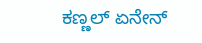ಕಣ್ಣಲ್ ಏನೇನ್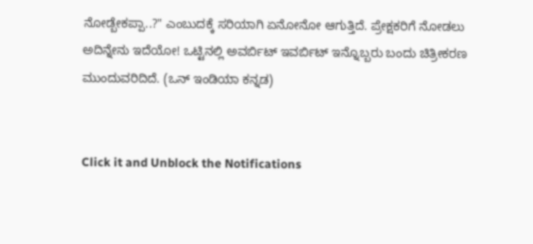ನೋಡ್ಬೇಕಪ್ಪಾ..?" ಎಂಬುದಕ್ಕೆ ಸರಿಯಾಗಿ ಏನೋನೋ ಆಗುತ್ತಿದೆ. ಪ್ರೇಕ್ಷಕರಿಗೆ ನೋಡಲು ಅದಿನ್ನೇನು ಇದೆಯೋ! ಒಟ್ಟಿನಲ್ಲಿ ಅವರ್ಬಿಟ್ ಇವರ್ಬಿಟ್ ಇನ್ನೊಬ್ಬರು ಬಂದು ಚಿತ್ರೀಕರಣ ಮುಂದುವರಿದಿದೆ. (ಒನ್ ಇಂಡಿಯಾ ಕನ್ನಡ)


Click it and Unblock the Notifications